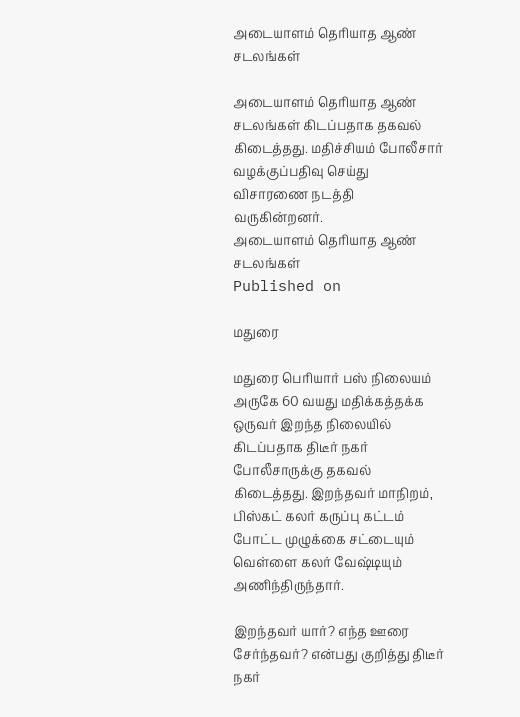அடையாளம் தெரியாத ஆண் சடலங்கள்

அடையாளம் தெரியாத ஆண் சடலங்கள் கிடப்பதாக தகவல் கிடைத்தது. மதிச்சியம் போலீசார் வழக்குப்பதிவு செய்து விசாரணை நடத்தி வருகின்றனர்.
அடையாளம் தெரியாத ஆண் சடலங்கள்
Published on

மதுரை

மதுரை பெரியார் பஸ் நிலையம் அருகே 60 வயது மதிக்கத்தக்க ஒருவர் இறந்த நிலையில் கிடப்பதாக திடீர் நகர் போலீசாருக்கு தகவல் கிடைத்தது. இறந்தவர் மாநிறம், பிஸ்கட் கலர் கருப்பு கட்டம் போட்ட முழுக்கை சட்டையும் வெள்ளை கலர் வேஷ்டியும் அணிந்திருந்தார்.

இறந்தவர் யார்? எந்த ஊரை சேர்ந்தவர்? என்பது குறித்து திடீர் நகர்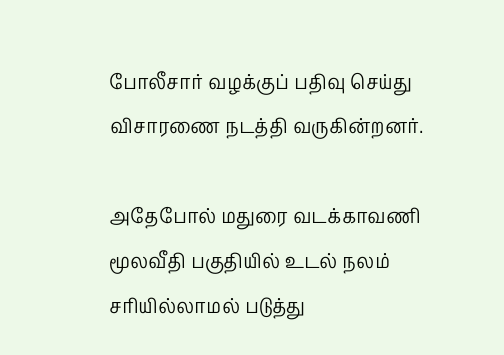போலீசார் வழக்குப் பதிவு செய்து விசாரணை நடத்தி வருகின்றனர்.

அதேபோல் மதுரை வடக்காவணி மூலவீதி பகுதியில் உடல் நலம் சரியில்லாமல் படுத்து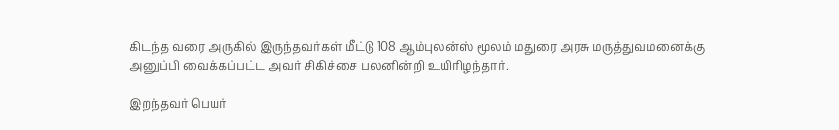கிடந்த வரை அருகில் இருந்தவர்கள் மீட்டு 108 ஆம்புலன்ஸ் மூலம் மதுரை அரசு மருத்துவமனைக்கு அனுப்பி வைக்கப்பட்ட அவர் சிகிச்சை பலனின்றி உயிரிழந்தார்.

இறந்தவர் பெயர்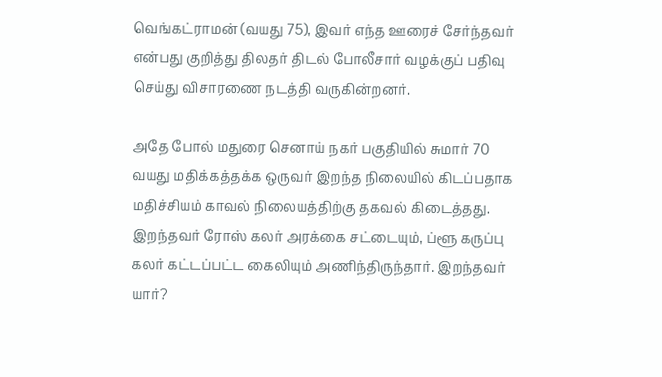வெங்கட்ராமன் (வயது 75), இவர் எந்த ஊரைச் சேர்ந்தவர் என்பது குறித்து திலதர் திடல் போலீசார் வழக்குப் பதிவு செய்து விசாரணை நடத்தி வருகின்றனர்.

அதே போல் மதுரை செனாய் நகர் பகுதியில் சுமார் 70 வயது மதிக்கத்தக்க ஒருவர் இறந்த நிலையில் கிடப்பதாக மதிச்சியம் காவல் நிலையத்திற்கு தகவல் கிடைத்தது. இறந்தவர் ரோஸ் கலர் அரக்கை சட்டையும், ப்ளூ கருப்பு கலர் கட்டப்பட்ட கைலியும் அணிந்திருந்தார். இறந்தவர் யார்?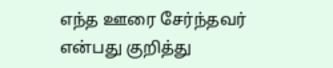எந்த ஊரை சேர்ந்தவர் என்பது குறித்து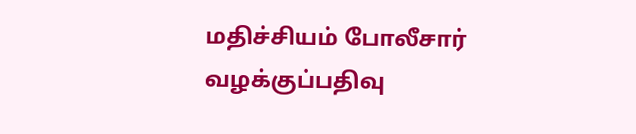மதிச்சியம் போலீசார் வழக்குப்பதிவு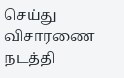செய்து விசாரணை நடத்தி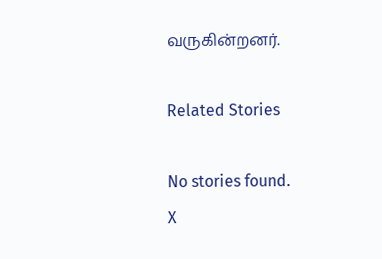வருகின்றனர்.

Related Stories

No stories found.
X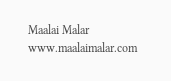Maalai Malar
www.maalaimalar.com